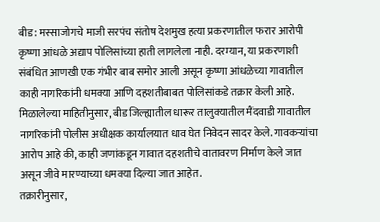बीड: मस्साजोगचे माजी सरपंच संतोष देशमुख हत्या प्रकरणातील फरार आरोपी कृष्णा आंधळे अद्याप पोलिसांच्या हाती लागलेला नाही. दरम्यान, या प्रकरणाशी संबंधित आणखी एक गंभीर बाब समोर आली असून कृष्णा आंधळेच्या गावातील काही नागरिकांनी धमक्या आणि दहशतीबाबत पोलिसांकडे तक्रार केली आहे.
मिळालेल्या माहितीनुसार, बीड जिल्ह्यातील धारूर तालुक्यातील मैंदवाडी गावातील नागरिकांनी पोलीस अधीक्षक कार्यालयात धाव घेत निवेदन सादर केले. गावकऱ्यांचा आरोप आहे की, काही जणांकडून गावात दहशतीचे वातावरण निर्माण केले जात असून जीवे मारण्याच्या धमक्या दिल्या जात आहेत.
तक्रारीनुसार,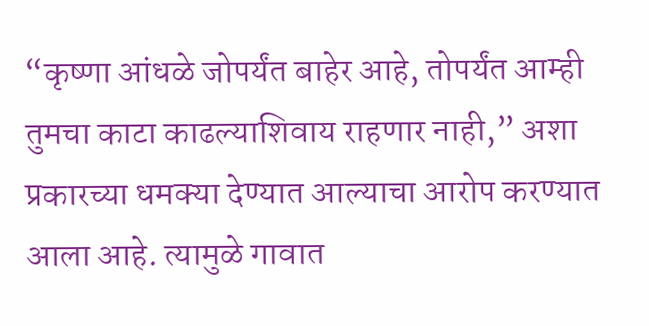“कृष्णा आंधळे जोपर्यंत बाहेर आहे, तोपर्यंत आम्ही तुमचा काटा काढल्याशिवाय राहणार नाही,” अशा प्रकारच्या धमक्या देण्यात आल्याचा आरोप करण्यात आला आहे. त्यामुळे गावात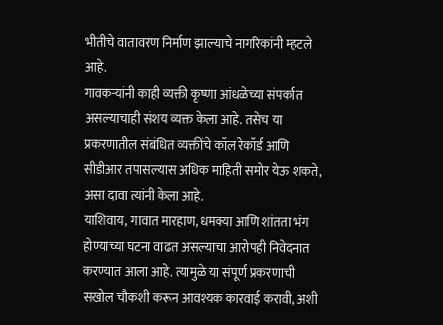भीतीचे वातावरण निर्माण झाल्याचे नागरिकांनी म्हटले आहे.
गावकऱ्यांनी काही व्यक्ती कृष्णा आंधळेच्या संपर्कात असल्याचाही संशय व्यक्त केला आहे. तसेच या प्रकरणातील संबंधित व्यक्तींचे कॉल रेकॉर्ड आणि सीडीआर तपासल्यास अधिक माहिती समोर येऊ शकते, असा दावा त्यांनी केला आहे.
याशिवाय, गावात मारहाण, धमक्या आणि शांतता भंग होण्याच्या घटना वाढत असल्याचा आरोपही निवेदनात करण्यात आला आहे. त्यामुळे या संपूर्ण प्रकरणाची सखोल चौकशी करून आवश्यक कारवाई करावी, अशी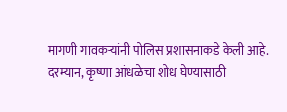मागणी गावकऱ्यांनी पोलिस प्रशासनाकडे केली आहे.
दरम्यान, कृष्णा आंधळेचा शोध घेण्यासाठी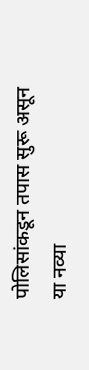पोलिसांकडून तपास सुरू असून या नव्या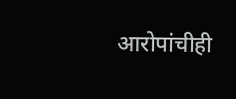आरोपांचीही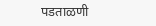पडताळणी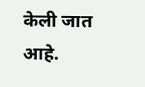केली जात आहे.